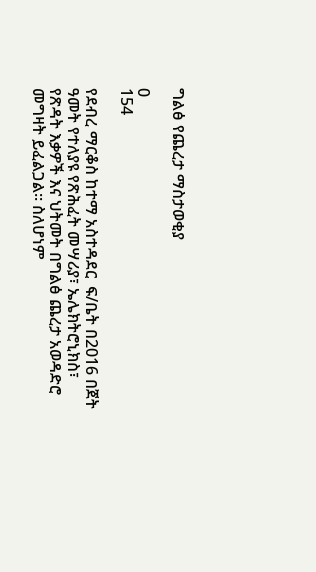ግልፅ የጨረታ ማስታወቂያ

0
154

የደብረ ማርቆስ ከተማ አስተዳደር  ፍ/ቤት በ2016 በጀት ዓመት የተለያዩ የጽሕፈት መሣሪያ፣ ኤሌክትሮኒክስ፣ የጽዳት እቃዎች እና ህትመት በግልፅ ጨረታ አወዳድሮ መግዛት ይፈልጋል፡፡ ስለሆነም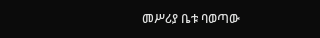መሥሪያ ቤቱ ባወጣው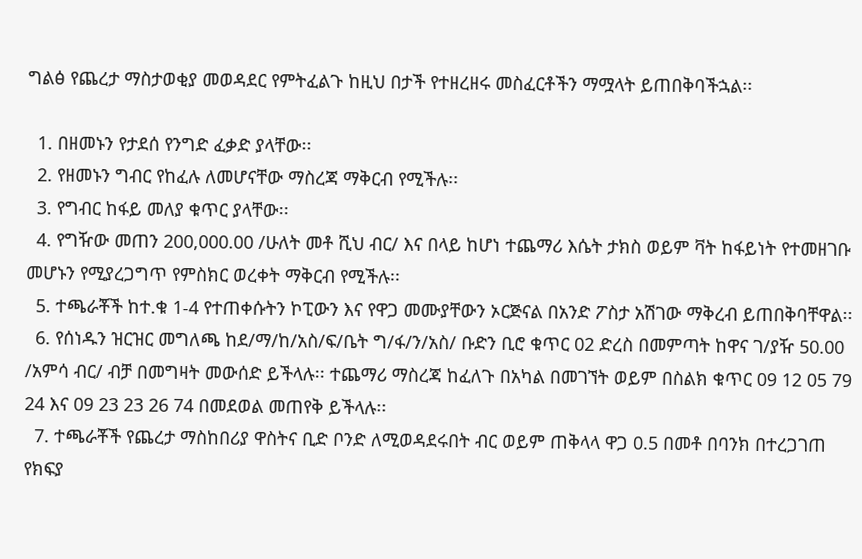ግልፅ የጨረታ ማስታወቂያ መወዳደር የምትፈልጉ ከዚህ በታች የተዘረዘሩ መስፈርቶችን ማሟላት ይጠበቅባችኋል፡፡

  1. በዘመኑን የታደሰ የንግድ ፈቃድ ያላቸው፡፡
  2. የዘመኑን ግብር የከፈሉ ለመሆናቸው ማስረጃ ማቅርብ የሚችሉ፡፡
  3. የግብር ከፋይ መለያ ቁጥር ያላቸው፡፡
  4. የግዥው መጠን 200,000.00 /ሁለት መቶ ሺህ ብር/ እና በላይ ከሆነ ተጨማሪ እሴት ታክስ ወይም ቫት ከፋይነት የተመዘገቡ መሆኑን የሚያረጋግጥ የምስክር ወረቀት ማቅርብ የሚችሉ፡፡
  5. ተጫራቾች ከተ.ቁ 1-4 የተጠቀሱትን ኮፒውን እና የዋጋ መሙያቸውን ኦርጅናል በአንድ ፖስታ አሽገው ማቅረብ ይጠበቅባቸዋል፡፡
  6. የሰነዱን ዝርዝር መግለጫ ከደ/ማ/ከ/አስ/ፍ/ቤት ግ/ፋ/ን/አስ/ ቡድን ቢሮ ቁጥር 02 ድረስ በመምጣት ከዋና ገ/ያዥ 50.00 /አምሳ ብር/ ብቻ በመግዛት መውሰድ ይችላሉ፡፡ ተጨማሪ ማስረጃ ከፈለጉ በአካል በመገኘት ወይም በስልክ ቁጥር 09 12 05 79 24 እና 09 23 23 26 74 በመደወል መጠየቅ ይችላሉ፡፡
  7. ተጫራቾች የጨረታ ማስከበሪያ ዋስትና ቢድ ቦንድ ለሚወዳደሩበት ብር ወይም ጠቅላላ ዋጋ 0.5 በመቶ በባንክ በተረጋገጠ የክፍያ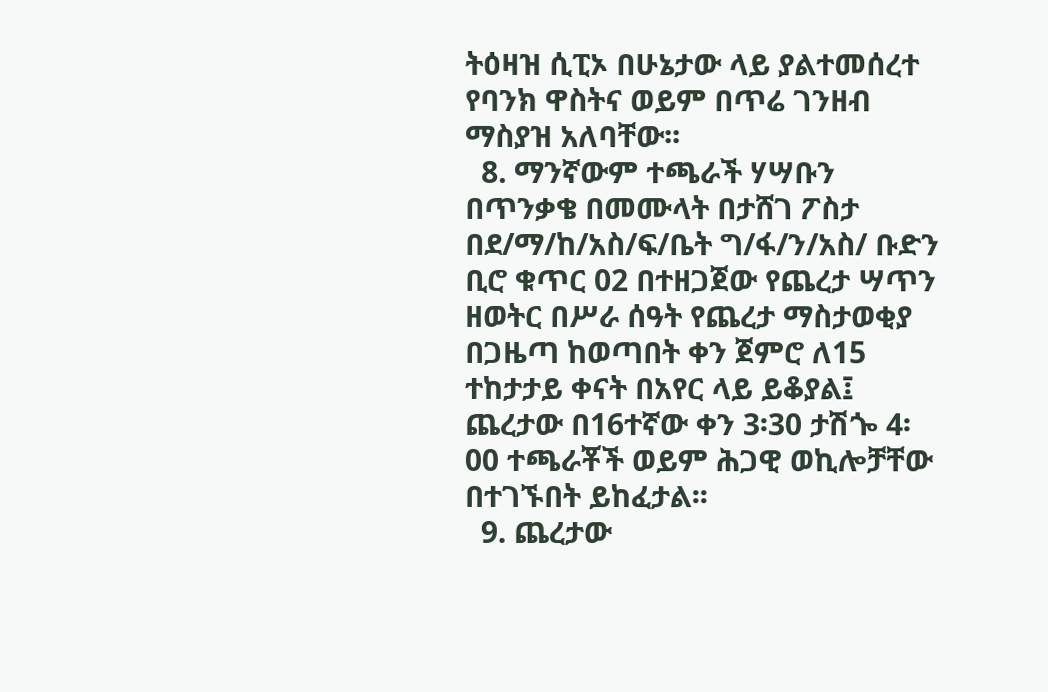ትዕዛዝ ሲፒኦ በሁኔታው ላይ ያልተመሰረተ የባንክ ዋስትና ወይም በጥሬ ገንዘብ ማስያዝ አለባቸው፡፡
  8. ማንኛውም ተጫራች ሃሣቡን በጥንቃቄ በመሙላት በታሸገ ፖስታ በደ/ማ/ከ/አስ/ፍ/ቤት ግ/ፋ/ን/አስ/ ቡድን ቢሮ ቁጥር 02 በተዘጋጀው የጨረታ ሣጥን ዘወትር በሥራ ሰዓት የጨረታ ማስታወቂያ በጋዜጣ ከወጣበት ቀን ጀምሮ ለ15 ተከታታይ ቀናት በአየር ላይ ይቆያል፤ ጨረታው በ16ተኛው ቀን 3፡30 ታሽጐ 4፡00 ተጫራቾች ወይም ሕጋዊ ወኪሎቻቸው በተገኙበት ይከፈታል፡፡
  9. ጨረታው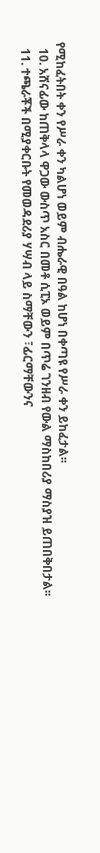የሚከፈትበት ቀን የሥራ ቀን ካልሆነ ወይም ብሔራዊ በዓል ከሆነ በቀጣዩ የሥራ ቀን ይከፈታል፡፡
  10. አሸናፊው ከጠቅላላ ዋጋው ውስጥ አስር በመቶ ሲፒኦ ወይም በጥሬ ገንዘብ የውል ማስከበሪያ ማስያዝ ይጠበቅበታል፡፡
  11. ተጫራቾች በሚያቀርቡት የመወዳደሪያ ሃሣብ ላይ ስማቸውን ፣ፊርማቸውንና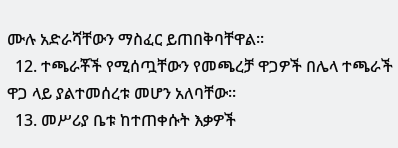ሙሉ አድራሻቸውን ማስፈር ይጠበቅባቸዋል፡፡
  12. ተጫራቾች የሚሰጧቸውን የመጫረቻ ዋጋዎች በሌላ ተጫራች ዋጋ ላይ ያልተመሰረቱ መሆን አለባቸው፡፡
  13. መሥሪያ ቤቱ ከተጠቀሱት እቃዎች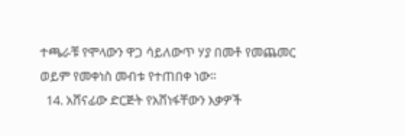ተጫራቹ የሞላውን ዋጋ ሳይለውጥ ሃያ በመቶ የመጨመር ወይም የመቀነስ መብቱ የተጠበቀ ነው፡፡
  14. አሸናፊው ድርጅት የአሸነፋቸውን እቃዎች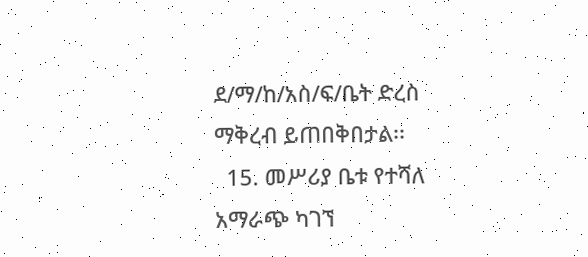ደ/ማ/ከ/አስ/ፍ/ቤት ድረስ ማቅረብ ይጠበቅበታል፡፡
  15. መሥሪያ ቤቱ የተሻለ አማራጭ ካገኘ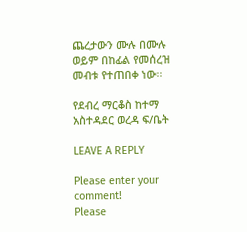ጨረታውን ሙሉ በሙሉ ወይም በከፊል የመሰረዝ መብቱ የተጠበቀ ነው፡፡

የደብረ ማርቆስ ከተማ አስተዳደር ወረዳ ፍ/ቤት

LEAVE A REPLY

Please enter your comment!
Please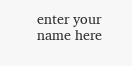enter your name here